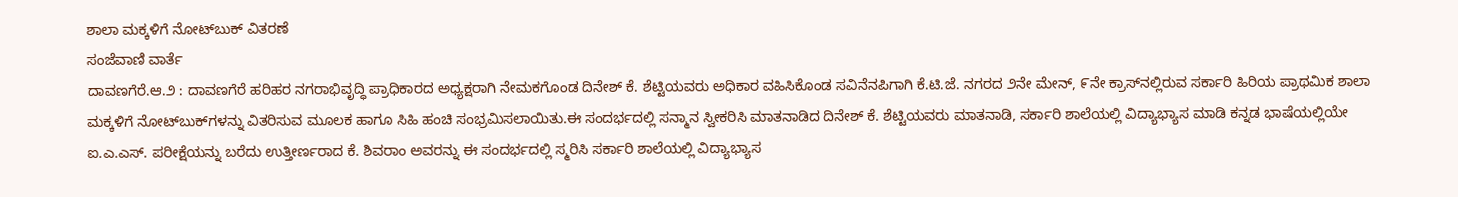ಶಾಲಾ ಮಕ್ಕಳಿಗೆ ನೋಟ್‌ಬುಕ್ ವಿತರಣೆ
ಸಂಜೆವಾಣಿ ವಾರ್ತೆ
ದಾವಣಗೆರೆ.ಆ.೨ : ದಾವಣಗೆರೆ ಹರಿಹರ ನಗರಾಭಿವೃದ್ಧಿ ಪ್ರಾಧಿಕಾರದ ಅಧ್ಯಕ್ಷರಾಗಿ ನೇಮಕಗೊಂಡ ದಿನೇಶ್ ಕೆ. ಶೆಟ್ಟಿಯವರು ಅಧಿಕಾರ ವಹಿಸಿಕೊಂಡ ಸವಿನೆನಪಿಗಾಗಿ ಕೆ.ಟಿ.ಜೆ. ನಗರದ ೨ನೇ ಮೇನ್, ೯ನೇ ಕ್ರಾಸ್‌ನಲ್ಲಿರುವ ಸರ್ಕಾರಿ ಹಿರಿಯ ಪ್ರಾಥಮಿಕ ಶಾಲಾ ಮಕ್ಕಳಿಗೆ ನೋಟ್‌ಬುಕ್‌ಗಳನ್ನು ವಿತರಿಸುವ ಮೂಲಕ ಹಾಗೂ ಸಿಹಿ ಹಂಚಿ ಸಂಭ್ರಮಿಸಲಾಯಿತು.ಈ ಸಂದರ್ಭದಲ್ಲಿ ಸನ್ಮಾನ ಸ್ವೀಕರಿಸಿ ಮಾತನಾಡಿದ ದಿನೇಶ್ ಕೆ. ಶೆಟ್ಟಿಯವರು ಮಾತನಾಡಿ, ಸರ್ಕಾರಿ ಶಾಲೆಯಲ್ಲಿ ವಿದ್ಯಾಭ್ಯಾಸ ಮಾಡಿ ಕನ್ನಡ ಭಾಷೆಯಲ್ಲಿಯೇ ಐ.ಎ.ಎಸ್. ಪರೀಕ್ಷೆಯನ್ನು ಬರೆದು ಉತ್ತೀರ್ಣರಾದ ಕೆ. ಶಿವರಾಂ ಅವರನ್ನು ಈ ಸಂದರ್ಭದಲ್ಲಿ ಸ್ಮರಿಸಿ ಸರ್ಕಾರಿ ಶಾಲೆಯಲ್ಲಿ ವಿದ್ಯಾಭ್ಯಾಸ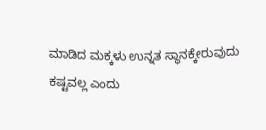ಮಾಡಿದ ಮಕ್ಕಳು ಉನ್ನತ ಸ್ಥಾನಕ್ಕೇರುವುದು ಕಷ್ಟವಲ್ಲ ಎಂದು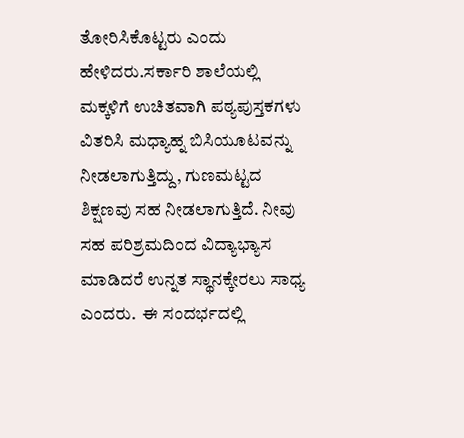ತೋರಿಸಿಕೊಟ್ಟರು ಎಂದು ಹೇಳಿದರು.ಸರ್ಕಾರಿ ಶಾಲೆಯಲ್ಲಿ ಮಕ್ಕಳಿಗೆ ಉಚಿತವಾಗಿ ಪಠ್ಯಪುಸ್ತಕಗಳು ವಿತರಿಸಿ ಮಧ್ಯಾಹ್ನ ಬಿಸಿಯೂಟವನ್ನು ನೀಡಲಾಗುತ್ತಿದ್ದು, ಗುಣಮಟ್ಟದ ಶಿಕ್ಷಣವು ಸಹ ನೀಡಲಾಗುತ್ತಿದೆ. ನೀವು ಸಹ ಪರಿಶ್ರಮದಿಂದ ವಿದ್ಯಾಭ್ಯಾಸ ಮಾಡಿದರೆ ಉನ್ನತ ಸ್ಥಾನಕ್ಕೇರಲು ಸಾಧ್ಯ ಎಂದರು.  ಈ ಸಂದರ್ಭದಲ್ಲಿ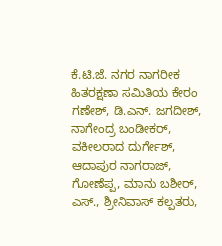ಕೆ.ಟಿ.ಜೆ. ನಗರ ನಾಗರೀಕ ಹಿತರಕ್ಷಣಾ ಸಮಿತಿಯ ಕೇರಂ ಗಣೇಶ್, ಡಿ.ಎನ್. ಜಗದೀಶ್, ನಾಗೇಂದ್ರ ಬಂಡೀಕರ್, ವಕೀಲರಾದ ದುರ್ಗೇಶ್, ಆದಾಪುರ ನಾಗರಾಜ್, ಗೋಣೆಪ್ಪ, ಮಾನು ಬಶೀರ್, ಎಸ್., ಶ್ರೀನಿವಾಸ್ ಕಲ್ಪತರು,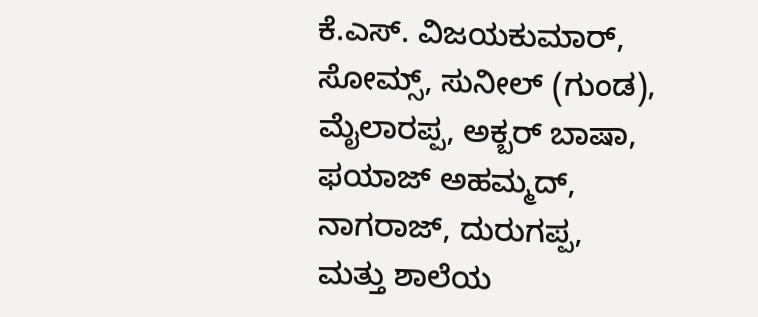ಕೆ.ಎಸ್. ವಿಜಯಕುಮಾರ್, ಸೋಮ್ಸ್, ಸುನೀಲ್ (ಗುಂಡ), ಮೈಲಾರಪ್ಪ, ಅಕ್ಬರ್ ಬಾಷಾ, ಫಯಾಜ್ ಅಹಮ್ಮದ್, ನಾಗರಾಜ್, ದುರುಗಪ್ಪ, ಮತ್ತು ಶಾಲೆಯ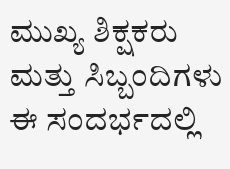ಮುಖ್ಯ ಶಿಕ್ಷಕರು ಮತ್ತು ಸಿಬ್ಬಂದಿಗಳು ಈ ಸಂದರ್ಭದಲ್ಲಿ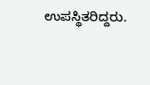ಉಪಸ್ಥಿತರಿದ್ದರು.